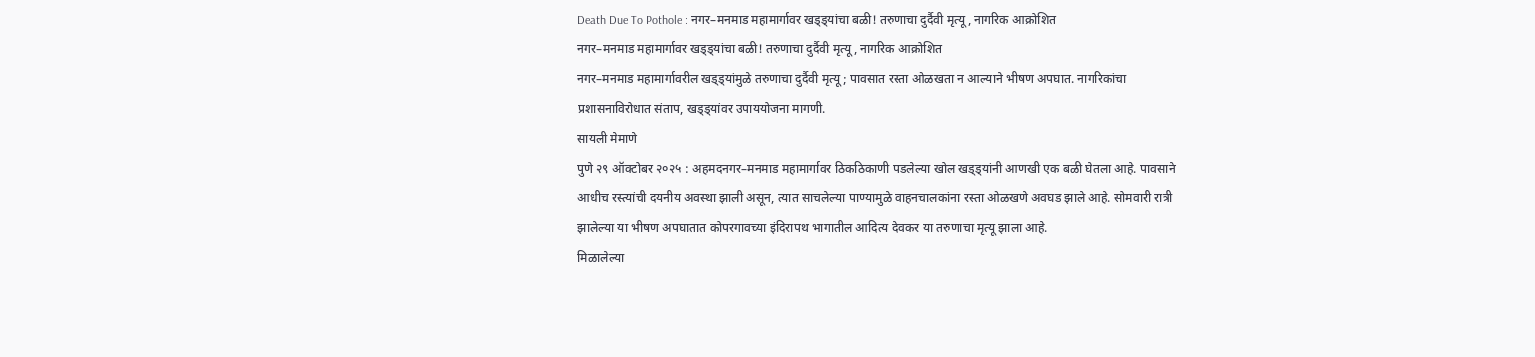Death Due To Pothole : नगर–मनमाड महामार्गावर खड्ड्यांचा बळी! तरुणाचा दुर्दैवी मृत्यू, नागरिक आक्रोशित
नगर–मनमाड महामार्गावर खड्ड्यांचा बळी! तरुणाचा दुर्दैवी मृत्यू, नागरिक आक्रोशित
नगर–मनमाड महामार्गावरील खड्ड्यांमुळे तरुणाचा दुर्दैवी मृत्यू; पावसात रस्ता ओळखता न आल्याने भीषण अपघात. नागरिकांचा प्रशासनाविरोधात संताप, खड्ड्यांवर उपाययोजना मागणी.
सायली मेमाणे
पुणे २९ ऑक्टोबर २०२५ : अहमदनगर–मनमाड महामार्गावर ठिकठिकाणी पडलेल्या खोल खड्ड्यांनी आणखी एक बळी घेतला आहे. पावसाने आधीच रस्त्यांची दयनीय अवस्था झाली असून, त्यात साचलेल्या पाण्यामुळे वाहनचालकांना रस्ता ओळखणे अवघड झाले आहे. सोमवारी रात्री झालेल्या या भीषण अपघातात कोपरगावच्या इंदिरापथ भागातील आदित्य देवकर या तरुणाचा मृत्यू झाला आहे.
मिळालेल्या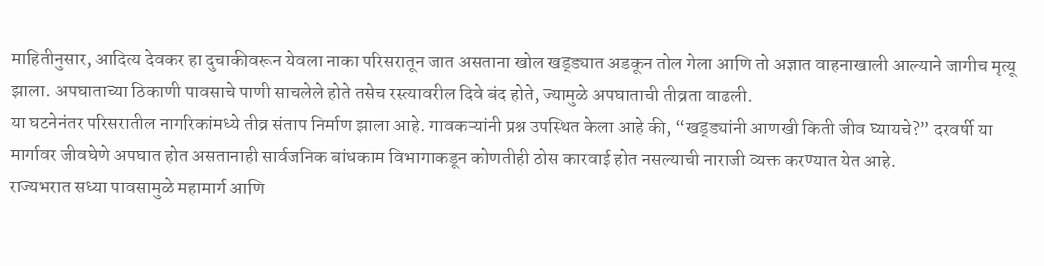माहितीनुसार, आदित्य देवकर हा दुचाकीवरून येवला नाका परिसरातून जात असताना खोल खड्ड्यात अडकून तोल गेला आणि तो अज्ञात वाहनाखाली आल्याने जागीच मृत्यू झाला. अपघाताच्या ठिकाणी पावसाचे पाणी साचलेले होते तसेच रस्त्यावरील दिवे बंद होते, ज्यामुळे अपघाताची तीव्रता वाढली.
या घटनेनंतर परिसरातील नागरिकांमध्ये तीव्र संताप निर्माण झाला आहे. गावकऱ्यांनी प्रश्न उपस्थित केला आहे की, “खड्ड्यांनी आणखी किती जीव घ्यायचे?” दरवर्षी या मार्गावर जीवघेणे अपघात होत असतानाही सार्वजनिक बांधकाम विभागाकडून कोणतीही ठोस कारवाई होत नसल्याची नाराजी व्यक्त करण्यात येत आहे.
राज्यभरात सध्या पावसामुळे महामार्ग आणि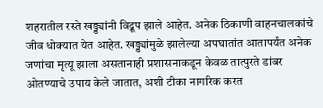शहरातील रस्ते खड्ड्यांनी विद्रूप झाले आहेत. अनेक ठिकाणी वाहनचालकांचे जीव धोक्यात येत आहेत. खड्ड्यांमुळे झालेल्या अपघातांत आतापर्यंत अनेक जणांचा मृत्यू झाला असतानाही प्रशासनाकडून केवळ तात्पुरते डांबर ओतण्याचे उपाय केले जातात, अशी टीका नागरिक करत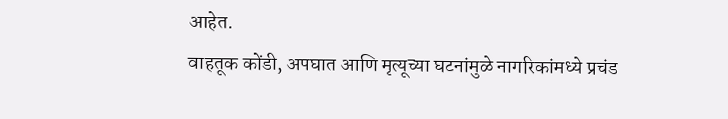आहेत.
वाहतूक कोंडी, अपघात आणि मृत्यूच्या घटनांमुळे नागरिकांमध्ये प्रचंड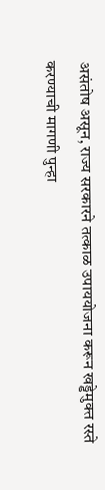असंतोष असून, राज्य सरकारने तत्काळ उपाययोजना करून खड्डेमुक्त रस्ते करण्याची मागणी पुन्हा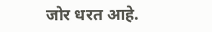जोर धरत आहे.